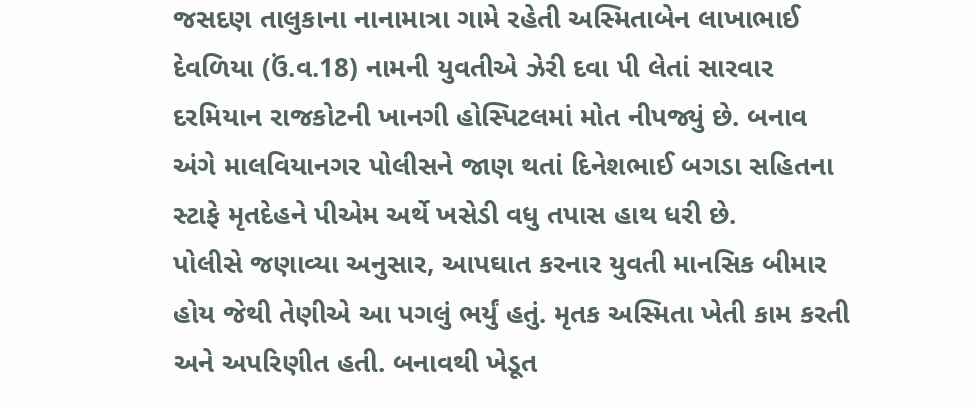જસદણ તાલુકાના નાનામાત્રા ગામે રહેતી અસ્મિતાબેન લાખાભાઈ દેવળિયા (ઉં.વ.18) નામની યુવતીએ ઝેરી દવા પી લેતાં સારવાર દરમિયાન રાજકોટની ખાનગી હોસ્પિટલમાં મોત નીપજ્યું છે. બનાવ અંગે માલવિયાનગર પોલીસને જાણ થતાં દિનેશભાઈ બગડા સહિતના સ્ટાફે મૃતદેહને પીએમ અર્થે ખસેડી વધુ તપાસ હાથ ધરી છે.
પોલીસે જણાવ્યા અનુસાર, આપઘાત કરનાર યુવતી માનસિક બીમાર હોય જેથી તેણીએ આ પગલું ભર્યું હતું. મૃતક અસ્મિતા ખેતી કામ કરતી અને અપરિણીત હતી. બનાવથી ખેડૂત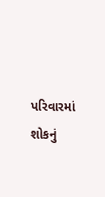પરિવારમાં શોકનું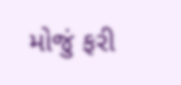મોજું ફરી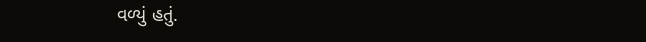વળ્યું હતું.